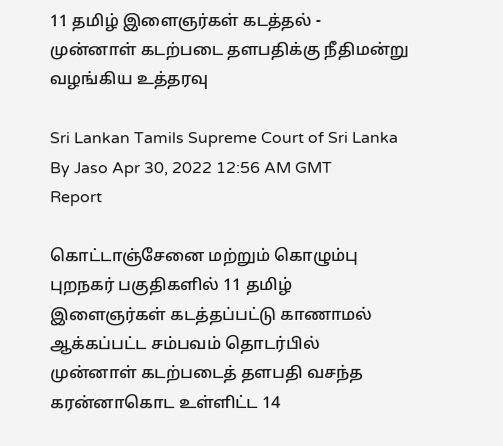11 தமிழ் இளைஞர்கள் கடத்தல் - முன்னாள் கடற்படை தளபதிக்கு நீதிமன்று வழங்கிய உத்தரவு

Sri Lankan Tamils Supreme Court of Sri Lanka
By Jaso Apr 30, 2022 12:56 AM GMT
Report

கொட்டாஞ்சேனை மற்றும் கொழும்பு புறநகர் பகுதிகளில் 11 தமிழ் இளைஞர்கள் கடத்தப்பட்டு காணாமல் ஆக்கப்பட்ட சம்பவம் தொடர்பில் முன்னாள் கடற்படைத் தளபதி வசந்த கரன்னாகொட உள்ளிட்ட 14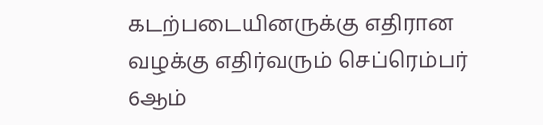கடற்படையினருக்கு எதிரான வழக்கு எதிர்வரும் செப்ரெம்பர் 6ஆம்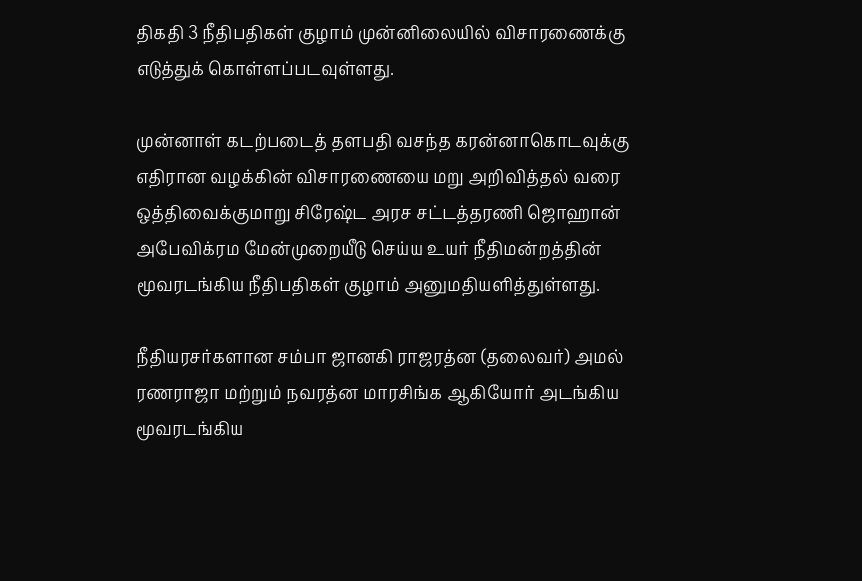திகதி 3 நீதிபதிகள் குழாம் முன்னிலையில் விசாரணைக்கு எடுத்துக் கொள்ளப்படவுள்ளது.

முன்னாள் கடற்படைத் தளபதி வசந்த கரன்னாகொடவுக்கு எதிரான வழக்கின் விசாரணையை மறு அறிவித்தல் வரை ஒத்திவைக்குமாறு சிரேஷ்ட அரச சட்டத்தரணி ஜொஹான் அபேவிக்ரம மேன்முறையீடு செய்ய உயர் நீதிமன்றத்தின் மூவரடங்கிய நீதிபதிகள் குழாம் அனுமதியளித்துள்ளது.

நீதியரசர்களான சம்பா ஜானகி ராஜரத்ன (தலைவர்) அமல் ரணராஜா மற்றும் நவரத்ன மாரசிங்க ஆகியோர் அடங்கிய மூவரடங்கிய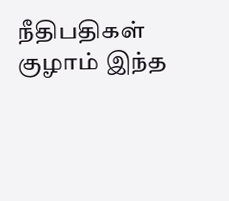நீதிபதிகள் குழாம் இந்த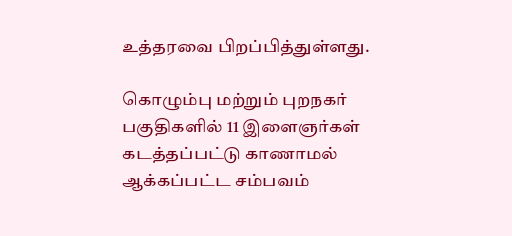உத்தரவை பிறப்பித்துள்ளது.

கொழும்பு மற்றும் புறநகர் பகுதிகளில் 11 இளைஞர்கள் கடத்தப்பட்டு காணாமல் ஆக்கப்பட்ட சம்பவம்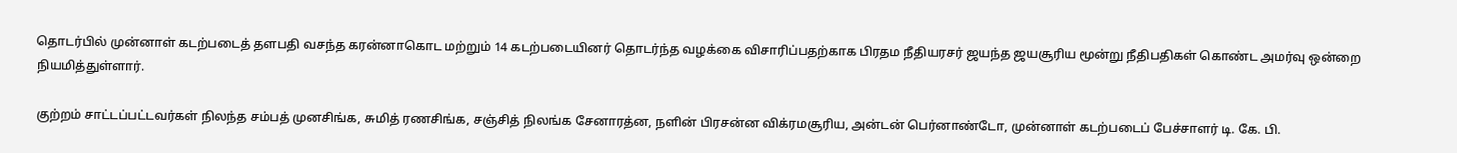தொடர்பில் முன்னாள் கடற்படைத் தளபதி வசந்த கரன்னாகொட மற்றும் 14 கடற்படையினர் தொடர்ந்த வழக்கை விசாரிப்பதற்காக பிரதம நீதியரசர் ஜயந்த ஜயசூரிய மூன்று நீதிபதிகள் கொண்ட அமர்வு ஒன்றை நியமித்துள்ளார்.

குற்றம் சாட்டப்பட்டவர்கள் நிலந்த சம்பத் முனசிங்க, சுமித் ரணசிங்க, சஞ்சித் நிலங்க சேனாரத்ன, நளின் பிரசன்ன விக்ரமசூரிய, அன்டன் பெர்னாண்டோ, முன்னாள் கடற்படைப் பேச்சாளர் டி. கே. பி.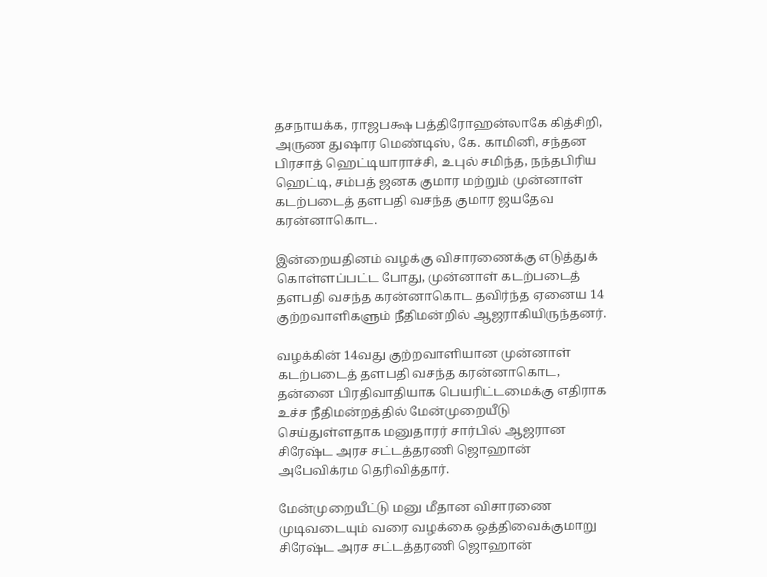தசநாயக்க, ராஜபக்ஷ பத்திரோஹன்லாகே கித்சிறி, அருண துஷார மெண்டிஸ், கே. காமினி, சந்தன பிரசாத் ஹெட்டியாராச்சி, உபுல் சமிந்த, நந்தபிரிய ஹெட்டி, சம்பத் ஜனக குமார மற்றும் முன்னாள் கடற்படைத் தளபதி வசந்த குமார ஜயதேவ கரன்னாகொட.

இன்றையதினம் வழக்கு விசாரணைக்கு எடுத்துக் கொள்ளப்பட்ட போது, முன்னாள் கடற்படைத் தளபதி வசந்த கரன்னாகொட தவிர்ந்த ஏனைய 14 குற்றவாளிகளும் நீதிமன்றில் ஆஜராகியிருந்தனர்.

வழக்கின் 14வது குற்றவாளியான முன்னாள் கடற்படைத் தளபதி வசந்த கரன்னாகொட, தன்னை பிரதிவாதியாக பெயரிட்டமைக்கு எதிராக உச்ச நீதிமன்றத்தில் மேன்முறையீடு செய்துள்ளதாக மனுதாரர் சார்பில் ஆஜரான சிரேஷ்ட அரச சட்டத்தரணி ஜொஹான் அபேவிக்ரம தெரிவித்தார்.

மேன்முறையீட்டு மனு மீதான விசாரணை முடிவடையும் வரை வழக்கை ஒத்திவைக்குமாறு சிரேஷ்ட அரச சட்டத்தரணி ஜொஹான்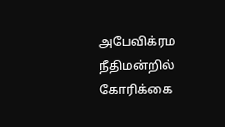அபேவிக்ரம நீதிமன்றில் கோரிக்கை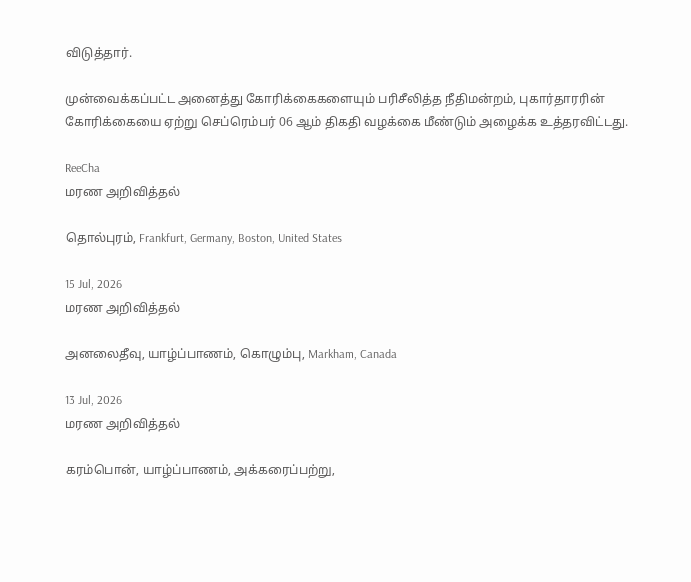விடுத்தார்.

முன்வைக்கப்பட்ட அனைத்து கோரிக்கைகளையும் பரிசீலித்த நீதிமன்றம், புகார்தாரரின் கோரிக்கையை ஏற்று செப்ரெம்பர் 06 ஆம் திகதி வழக்கை மீண்டும் அழைக்க உத்தரவிட்டது.

ReeCha
மரண அறிவித்தல்

தொல்புரம், Frankfurt, Germany, Boston, United States

15 Jul, 2026
மரண அறிவித்தல்

அனலைதீவு, யாழ்ப்பாணம், கொழும்பு, Markham, Canada

13 Jul, 2026
மரண அறிவித்தல்

கரம்பொன், யாழ்ப்பாணம், அக்கரைப்பற்று,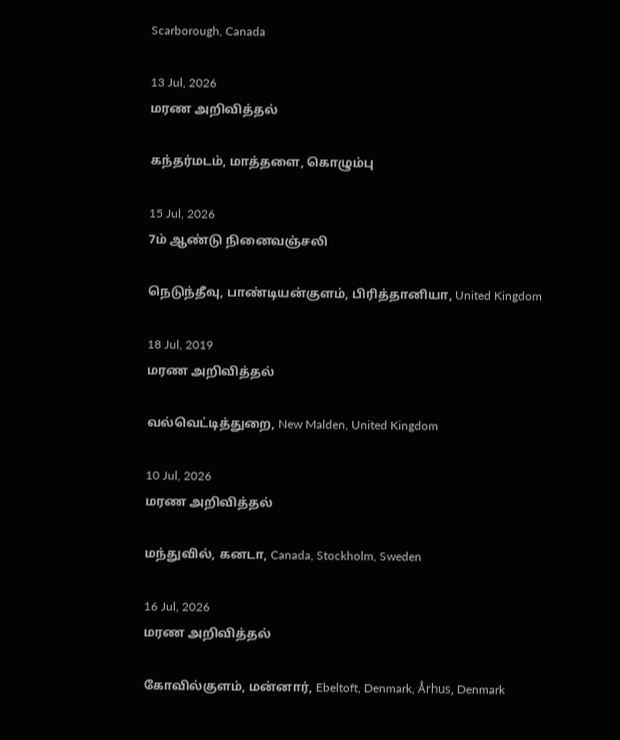Scarborough, Canada

13 Jul, 2026
மரண அறிவித்தல்

கந்தர்மடம், மாத்தளை, கொழும்பு

15 Jul, 2026
7ம் ஆண்டு நினைவஞ்சலி

நெடுந்தீவு, பாண்டியன்குளம், பிரித்தானியா, United Kingdom

18 Jul, 2019
மரண அறிவித்தல்

வல்வெட்டித்துறை, New Malden, United Kingdom

10 Jul, 2026
மரண அறிவித்தல்

மந்துவில், கனடா, Canada, Stockholm, Sweden

16 Jul, 2026
மரண அறிவித்தல்

கோவில்குளம், மன்னார், Ebeltoft, Denmark, Århus, Denmark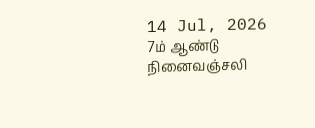14 Jul, 2026
7ம் ஆண்டு நினைவஞ்சலி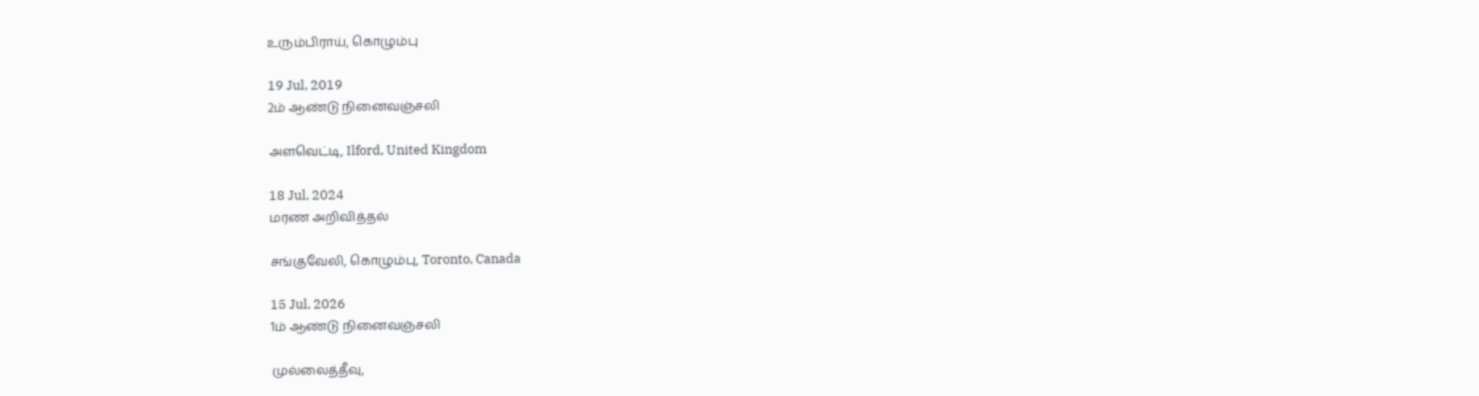உரும்பிராய், கொழும்பு

19 Jul, 2019
2ம் ஆண்டு நினைவஞ்சலி

அளவெட்டி, Ilford, United Kingdom

18 Jul, 2024
மரண அறிவித்தல்

சங்குவேலி, கொழும்பு, Toronto, Canada

15 Jul, 2026
1ம் ஆண்டு நினைவஞ்சலி

முல்லைத்தீவு,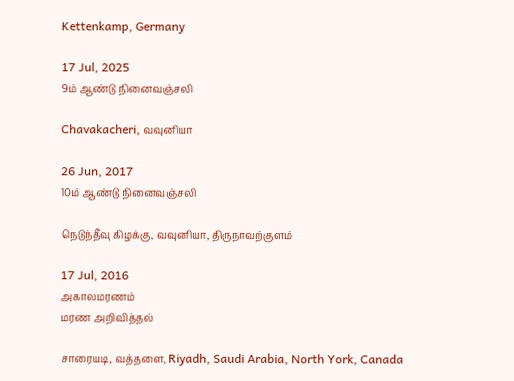Kettenkamp, Germany

17 Jul, 2025
9ம் ஆண்டு நினைவஞ்சலி

Chavakacheri, வவுனியா

26 Jun, 2017
10ம் ஆண்டு நினைவஞ்சலி

நெடுந்தீவு கிழக்கு, வவுனியா, திருநாவற்குளம்

17 Jul, 2016
அகாலமரணம்
மரண அறிவித்தல்

சாரையடி, வத்தளை, Riyadh, Saudi Arabia, North York, Canada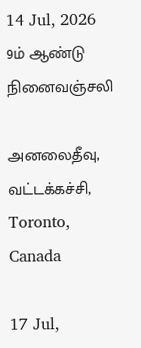14 Jul, 2026
9ம் ஆண்டு நினைவஞ்சலி

அனலைதீவு, வட்டக்கச்சி, Toronto, Canada

17 Jul,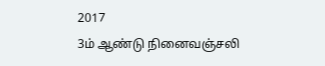2017
3ம் ஆண்டு நினைவஞ்சலி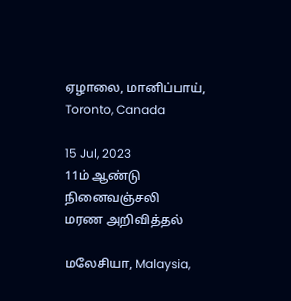ஏழாலை, மானிப்பாய், Toronto, Canada

15 Jul, 2023
11ம் ஆண்டு நினைவஞ்சலி
மரண அறிவித்தல்

மலேசியா, Malaysia,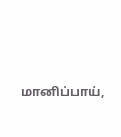மானிப்பாய்,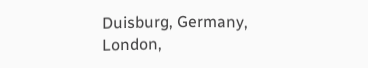Duisburg, Germany, London,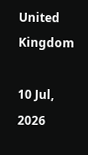United Kingdom

10 Jul, 2026